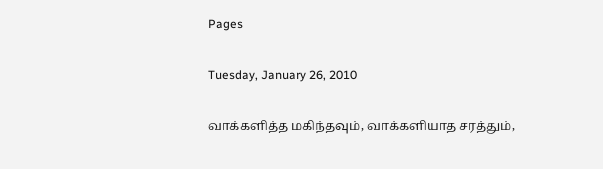Pages

Tuesday, January 26, 2010

வாக்களித்த மகிந்தவும், வாக்களியாத சரத்தும்,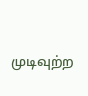முடிவுற்ற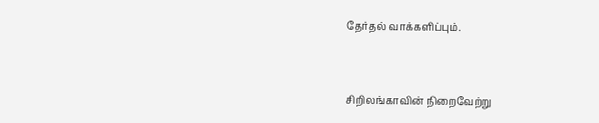தேர்தல் வாக்களிப்பும்.



சிறிலங்காவின் நிறைவேற்று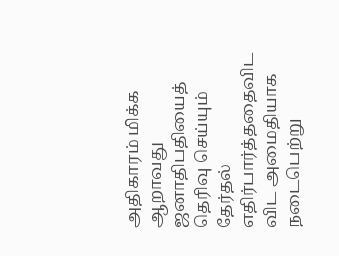அதிகாரம் மிக்க ஆறாவது ஜனாதிபதியைத் தெரிவு செய்யும் தேர்தல் எதிர்பார்த்ததைவிட விட அமைதியாக நடைபெற்று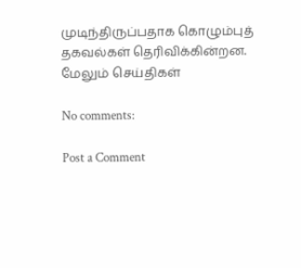முடிந்திருப்பதாக கொழும்புத் தகவல்கள் தெரிவிக்கின்றன.
மேலும் செய்திகள்

No comments:

Post a Comment